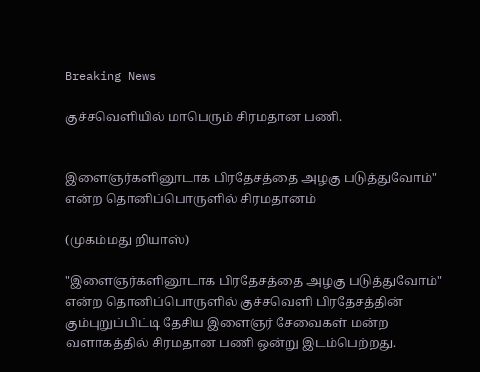Breaking News

குச்சவெளியில் மாபெரும் சிரமதான பணி.


இளைஞர்களினூடாக பிரதேசத்தை அழகு படுத்துவோம்" என்ற தொனிப்பொருளில் சிரமதானம்

(முகம்மது றியாஸ்)

"இளைஞர்களினூடாக பிரதேசத்தை அழகு படுத்துவோம்" என்ற தொனிப்பொருளில் குச்சவெளி பிரதேசத்தின் கும்புறுப்பிட்டி தேசிய இளைஞர் சேவைகள் மன்ற வளாகத்தில் சிரமதான பணி ஒன்று இடம்பெற்றது.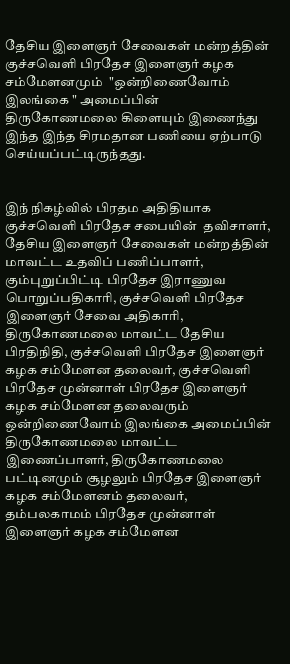தேசிய இளைஞர் சேவைகள் மன்றத்தின் குச்சவெளி பிரதேச இளைஞர் கழக சம்மேளனமும்  "ஒன்றிணைவோம் இலங்கை " அமைப்பின் திருகோணமலை கிளையும் இணைந்து இந்த இந்த சிரமதான பணியை ஏற்பாடு செய்யப்பட்டிருந்தது.


இந் நிகழ்வில் பிரதம அதிதியாக குச்சவெளி பிரதேச சபையின்  தவிசாளர், தேசிய இளைஞர் சேவைகள் மன்றத்தின் மாவட்ட உதவிப் பணிப்பாளர், கும்புறுப்பிட்டி பிரதேச இராணுவ பொறுப்பதிகாரி, குச்சவெளி பிரதேச இளைஞர் சேவை அதிகாரி, திருகோணமலை மாவட்ட தேசிய பிரதிநிதி, குச்சவெளி பிரதேச இளைஞர் கழக சம்மேளன தலைவர், குச்சவெளி பிரதேச முன்னாள் பிரதேச இளைஞர் கழக சம்மேளன தலைவரும் ஒன்றிணைவோம் இலங்கை அமைப்பின் திருகோணமலை மாவட்ட இணைப்பாளர், திருகோணமலை பட்டினமும் சூழலும் பிரதேச இளைஞர் கழக சம்மேளனம் தலைவர், தம்பலகாமம் பிரதேச முன்னாள் இளைஞர் கழக சம்மேளன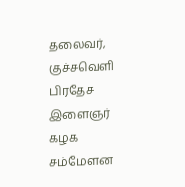தலைவர், குச்சவெளி பிரதேச இளைஞர் கழக சம்மேளன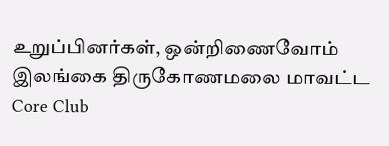உறுப்பினர்கள், ஒன்றிணைவோம் இலங்கை திருகோணமலை மாவட்ட Core Club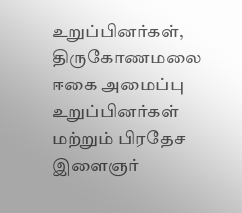உறுப்பினர்கள், திருகோணமலை ஈகை அமைப்பு உறுப்பினர்கள் மற்றும் பிரதேச இளைஞர்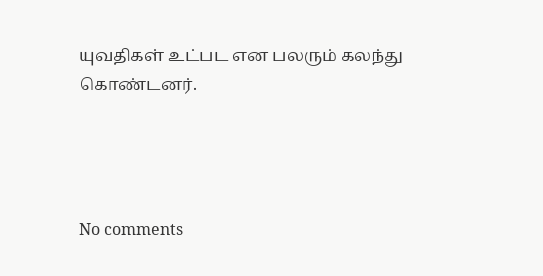யுவதிகள் உட்பட என பலரும் கலந்து கொண்டனர்.




No comments